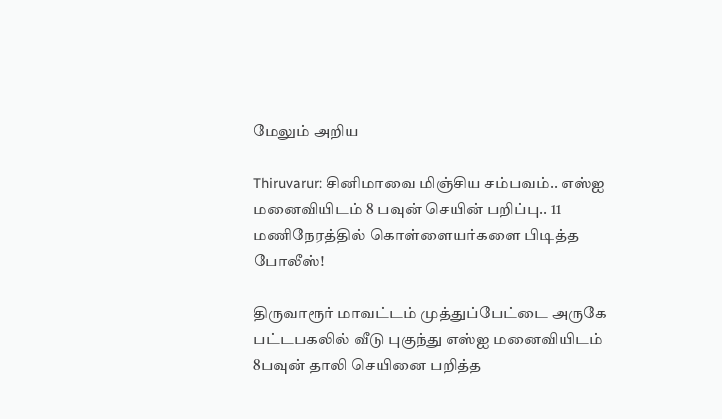மேலும் அறிய

Thiruvarur: சினிமாவை மிஞ்சிய சம்பவம்.. எஸ்ஐ மனைவியிடம் 8 பவுன் செயின் பறிப்பு.. 11 மணிநேரத்தில் கொள்ளையர்களை பிடித்த போலீஸ்!

திருவாரூர் மாவட்டம் முத்துப்பேட்டை அருகே பட்டபகலில் வீடு புகுந்து எஸ்ஐ மனைவியிடம் 8பவுன் தாலி செயினை பறித்த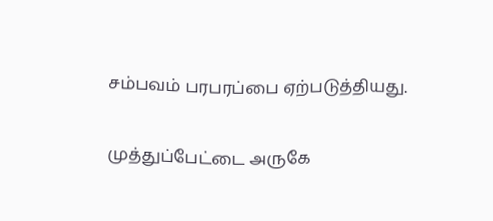சம்பவம் பரபரப்பை ஏற்படுத்தியது.

முத்துப்பேட்டை அருகே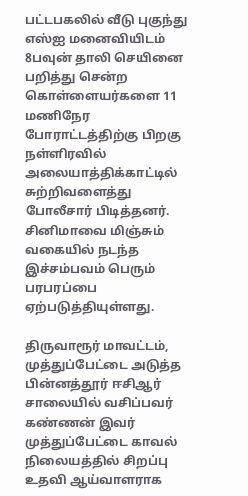பட்டபகலில் வீடு புகுந்து எஸ்ஐ மனைவியிடம் 8பவுன் தாலி செயினை பறித்து சென்ற கொள்ளையர்களை 11 மணிநேர போராட்டத்திற்கு பிறகு நள்ளிரவில் அலையாத்திக்காட்டில் சுற்றிவளைத்து போலீசார் பிடித்தனர். சினிமாவை மிஞ்சும் வகையில் நடந்த இச்சம்பவம் பெரும் பரபரப்பை ஏற்படுத்தியுள்ளது.

திருவாரூர் மாவட்டம், முத்துப்பேட்டை அடுத்த பின்னத்தூர் ஈசிஆர் சாலையில் வசிப்பவர் கண்ணன் இவர் முத்துப்பேட்டை காவல் நிலையத்தில் சிறப்பு உதவி ஆய்வாளராக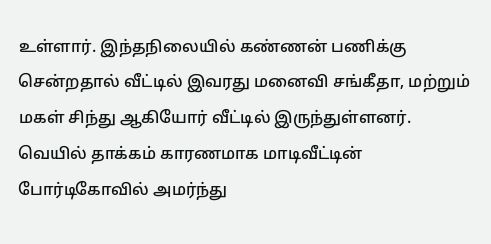உள்ளார். இந்தநிலையில் கண்ணன் பணிக்கு சென்றதால் வீட்டில் இவரது மனைவி சங்கீதா, மற்றும் மகள் சிந்து ஆகியோர் வீட்டில் இருந்துள்ளனர். வெயில் தாக்கம் காரணமாக மாடிவீட்டின் போர்டிகோவில் அமர்ந்து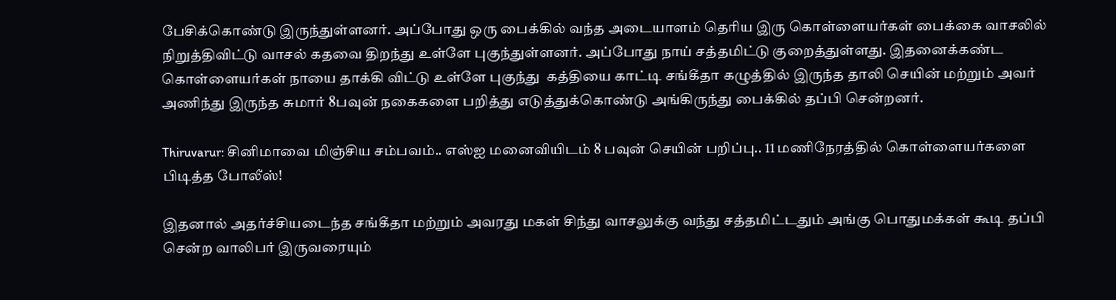பேசிக்கொண்டு இருந்துள்ளனர். அப்போது ஒரு பைக்கில் வந்த அடையாளம் தெரிய இரு கொள்ளையர்கள் பைக்கை வாசலில் நிறுத்திவிட்டு வாசல் கதவை திறந்து உள்ளே புகுந்துள்ளனர். அப்போது நாய் சத்தமிட்டு குறைத்துள்ளது. இதனைக்கண்ட கொள்ளையர்கள் நாயை தாக்கி விட்டு உள்ளே புகுந்து  கத்தியை காட்டி சங்கீதா கழுத்தில் இருந்த தாலி செயின் மற்றும் அவர் அணிந்து இருந்த சுமார் 8பவுன் நகைகளை பறித்து எடுத்துக்கொண்டு அங்கிருந்து பைக்கில் தப்பி சென்றனர்.

Thiruvarur: சினிமாவை மிஞ்சிய சம்பவம்.. எஸ்ஐ மனைவியிடம் 8 பவுன் செயின் பறிப்பு.. 11 மணிநேரத்தில் கொள்ளையர்களை பிடித்த போலீஸ்!

இதனால் அதர்ச்சியடைந்த சங்கீதா மற்றும் அவரது மகள் சிந்து வாசலுக்கு வந்து சத்தமிட்டதும் அங்கு பொதுமக்கள் கூடி தப்பி சென்ற வாலிபர் இருவரையும்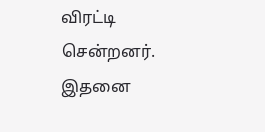விரட்டி சென்றனர். இதனை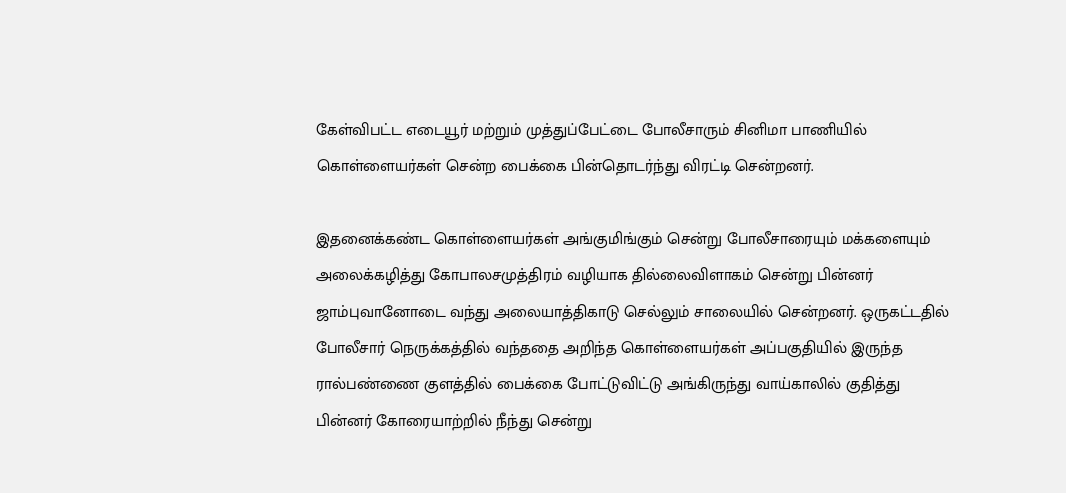கேள்விபட்ட எடையூர் மற்றும் முத்துப்பேட்டை போலீசாரும் சினிமா பாணியில் கொள்ளையர்கள் சென்ற பைக்கை பின்தொடர்ந்து விரட்டி சென்றனர்.

இதனைக்கண்ட கொள்ளையர்கள் அங்குமிங்கும் சென்று போலீசாரையும் மக்களையும் அலைக்கழித்து கோபாலசமுத்திரம் வழியாக தில்லைவிளாகம் சென்று பின்னர் ஜாம்புவானோடை வந்து அலையாத்திகாடு செல்லும் சாலையில் சென்றனர். ஒருகட்டதில் போலீசார் நெருக்கத்தில் வந்ததை அறிந்த கொள்ளையர்கள் அப்பகுதியில் இருந்த ரால்பண்ணை குளத்தில் பைக்கை போட்டுவிட்டு அங்கிருந்து வாய்காலில் குதித்து பின்னர் கோரையாற்றில் நீந்து சென்று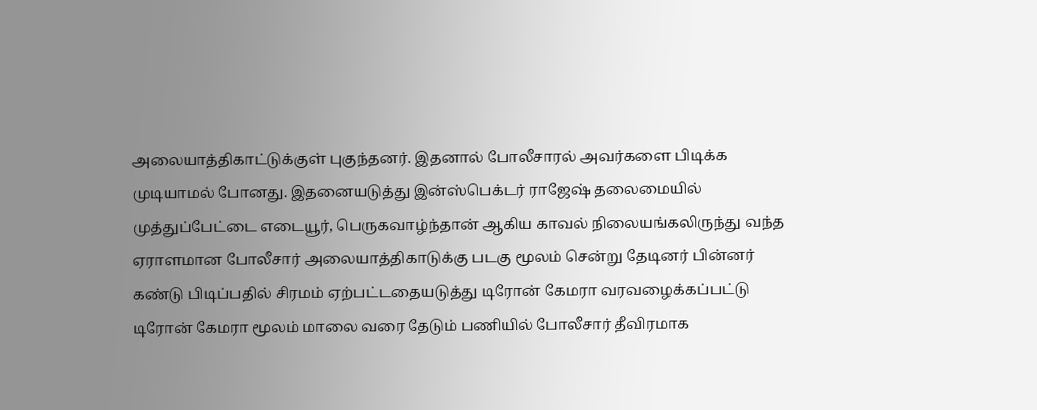அலையாத்திகாட்டுக்குள் புகுந்தனர். இதனால் போலீசாரல் அவர்களை பிடிக்க முடியாமல் போனது. இதனையடுத்து இன்ஸ்பெக்டர் ராஜேஷ் தலைமையில் முத்துப்பேட்டை எடையூர், பெருகவாழ்ந்தான் ஆகிய காவல் நிலையங்கலிருந்து வந்த  ஏராளமான போலீசார் அலையாத்திகாடுக்கு படகு மூலம் சென்று தேடினர் பின்னர்  கண்டு பிடிப்பதில் சிரமம் ஏற்பட்டதையடுத்து டிரோன் கேமரா வரவழைக்கப்பட்டு  டிரோன் கேமரா மூலம் மாலை வரை தேடும் பணியில் போலீசார் தீவிரமாக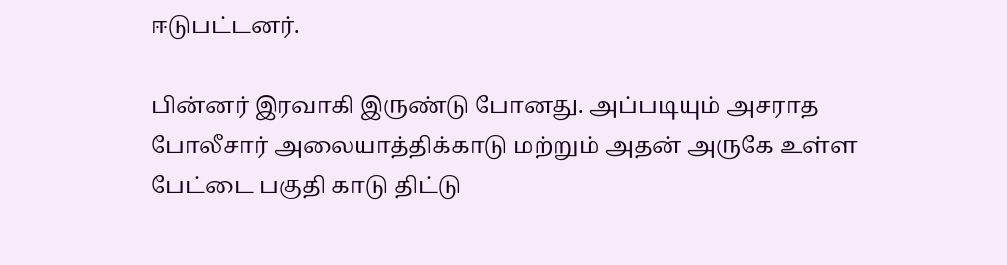ஈடுபட்டனர்.

பின்னர் இரவாகி இருண்டு போனது. அப்படியும் அசராத போலீசார் அலையாத்திக்காடு மற்றும் அதன் அருகே உள்ள பேட்டை பகுதி காடு திட்டு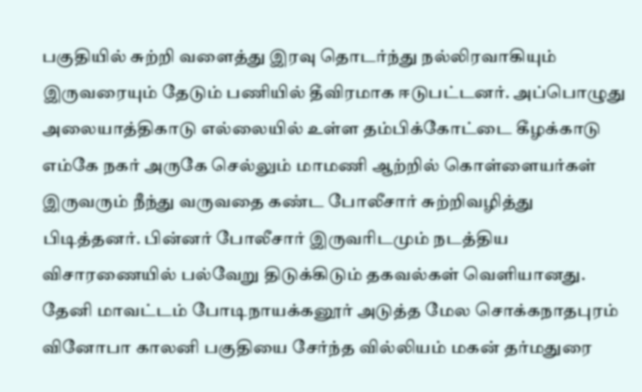பகுதியில் சுற்றி வளைத்து இரவு தொடர்ந்து நல்லிரவாகியும் இருவரையும் தேடும் பணியில் தீவிரமாக ஈடுபட்டனர். அப்பொழுது அலையாத்திகாடு எல்லையில் உள்ள தம்பிக்கோட்டை கீழக்காடு எம்கே நகர் அருகே செல்லும் மாமணி ஆற்றில் கொள்ளையர்கள் இருவரும் நீந்து வருவதை கண்ட போலீசார் சுற்றிவழித்து பிடித்தனர். பின்னர் போலீசார் இருவரிடமும் நடத்திய விசாரணையில் பல்வேறு திடுக்கிடும் தகவல்கள் வெளியானது. தேனி மாவட்டம் போடிநாயக்கனூர் அடுத்த மேல சொக்கநாதபுரம் வினோபா காலனி பகுதியை சேர்ந்த வில்லியம் மகன் தர்மதுரை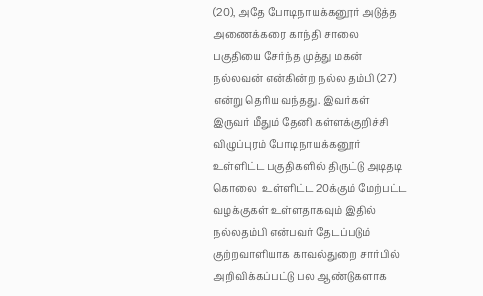(20), அதே போடிநாயக்கனூர் அடுத்த அணைக்கரை காந்தி சாலை பகுதியை சேர்ந்த முத்து மகன் நல்லவன் என்கின்ற நல்ல தம்பி (27) என்று தெரிய வந்தது. இவர்கள் இருவர் மீதும் தேனி கள்ளக்குறிச்சி விழுப்புரம் போடிநாயக்கனூர் உள்ளிட்ட பகுதிகளில் திருட்டு அடிதடி கொலை  உள்ளிட்ட 20க்கும் மேற்பட்ட வழக்குகள் உள்ளதாகவும் இதில் நல்லதம்பி என்பவர் தேடப்படும் குற்றவாளியாக காவல்துறை சார்பில் அறிவிக்கப்பட்டு பல ஆண்டுகளாக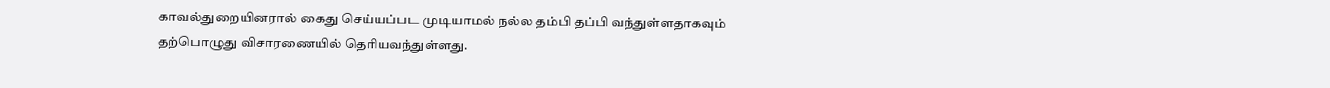காவல்துறையினரால் கைது செய்யப்பட முடியாமல் நல்ல தம்பி தப்பி வந்துள்ளதாகவும் தற்பொழுது விசாரணையில் தெரியவந்துள்ளது.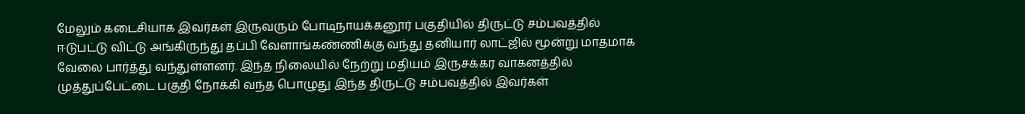மேலும் கடைசியாக இவர்கள் இருவரும் போடிநாயக்கனூர் பகுதியில் திருட்டு சம்பவத்தில் ஈடுபட்டு விட்டு அங்கிருந்து தப்பி வேளாங்கண்ணிக்கு வந்து தனியார் லாட்ஜில் மூன்று மாதமாக வேலை பார்த்து வந்துள்ளனர். இந்த நிலையில் நேற்று மதியம் இருசக்கர வாகனத்தில் முத்துப்பேட்டை பகுதி நோக்கி வந்த பொழுது இந்த திருட்டு சம்பவத்தில் இவர்கள்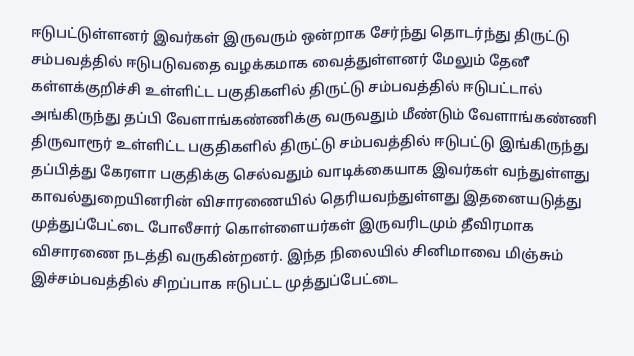ஈடுபட்டுள்ளனர் இவர்கள் இருவரும் ஒன்றாக சேர்ந்து தொடர்ந்து திருட்டு சம்பவத்தில் ஈடுபடுவதை வழக்கமாக வைத்துள்ளனர் மேலும் தேனீ கள்ளக்குறிச்சி உள்ளிட்ட பகுதிகளில் திருட்டு சம்பவத்தில் ஈடுபட்டால் அங்கிருந்து தப்பி வேளாங்கண்ணிக்கு வருவதும் மீண்டும் வேளாங்கண்ணி திருவாரூர் உள்ளிட்ட பகுதிகளில் திருட்டு சம்பவத்தில் ஈடுபட்டு இங்கிருந்து தப்பித்து கேரளா பகுதிக்கு செல்வதும் வாடிக்கையாக இவர்கள் வந்துள்ளது காவல்துறையினரின் விசாரணையில் தெரியவந்துள்ளது இதனையடுத்து முத்துப்பேட்டை போலீசார் கொள்ளையர்கள் இருவரிடமும் தீவிரமாக விசாரணை நடத்தி வருகின்றனர். இந்த நிலையில் சினிமாவை மிஞ்சும் இச்சம்பவத்தில் சிறப்பாக ஈடுபட்ட முத்துப்பேட்டை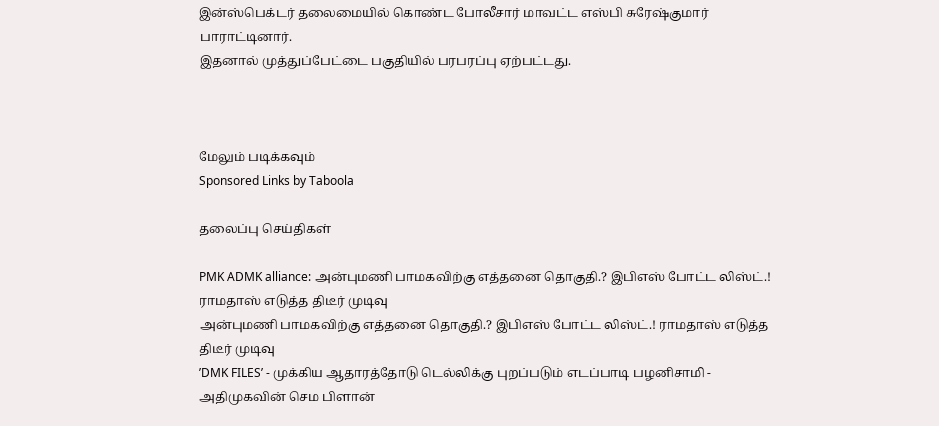இன்ஸ்பெக்டர் தலைமையில் கொண்ட போலீசார் மாவட்ட எஸ்பி சுரேஷ்குமார் பாராட்டினார்.
இதனால் முத்துப்பேட்டை பகுதியில் பரபரப்பு ஏற்பட்டது.



மேலும் படிக்கவும்
Sponsored Links by Taboola

தலைப்பு செய்திகள்

PMK ADMK alliance: அன்புமணி பாமகவிற்கு எத்தனை தொகுதி.? இபிஎஸ் போட்ட லிஸ்ட்.! ராமதாஸ் எடுத்த திடீர் முடிவு
அன்புமணி பாமகவிற்கு எத்தனை தொகுதி.? இபிஎஸ் போட்ட லிஸ்ட்.! ராமதாஸ் எடுத்த திடீர் முடிவு
’DMK FILES’ - முக்கிய ஆதாரத்தோடு டெல்லிக்கு புறப்படும் எடப்பாடி பழனிசாமி - அதிமுகவின் செம பிளான்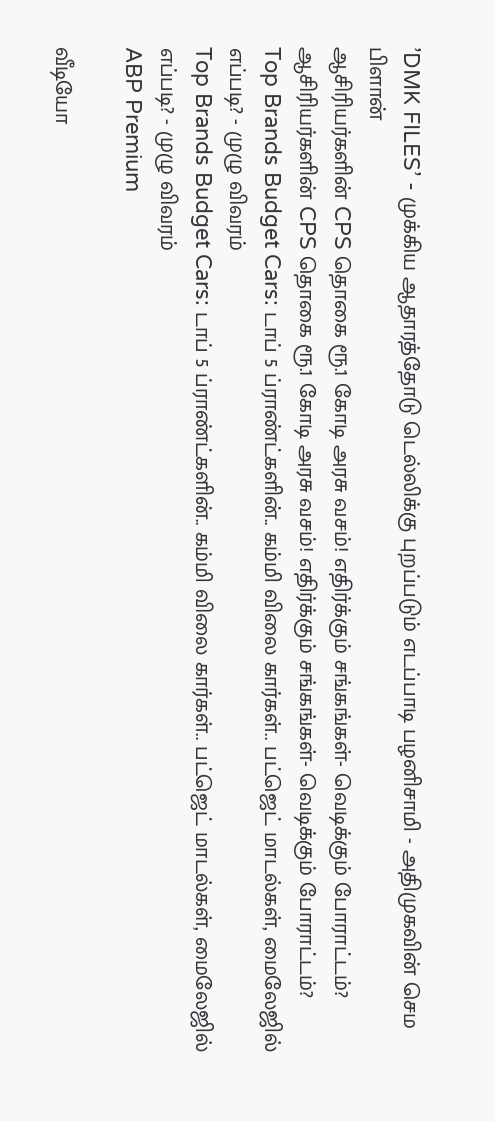’DMK FILES’ - முக்கிய ஆதாரத்தோடு டெல்லிக்கு புறப்படும் எடப்பாடி பழனிசாமி - அதிமுகவின் செம பிளான்
ஆசிரியர்களின் CPS தொகை ரூ.1 கோடி அரசு வசம்! எதிர்க்கும் சங்கங்கள்- வெடிக்கும் போராட்டம்?
ஆசிரியர்களின் CPS தொகை ரூ.1 கோடி அரசு வசம்! எதிர்க்கும் சங்கங்கள்- வெடிக்கும் போராட்டம்?
Top Brands Budget Cars: டாப் 5 ப்ராண்ட்களின்.. கம்மி விலை கார்கள்.. பட்ஜெட் மாடல்கள், மைலேஜில் எப்படி? - முழு விவரம்
Top Brands Budget Cars: டாப் 5 ப்ராண்ட்களின்.. கம்மி விலை கார்கள்.. பட்ஜெட் மாடல்கள், மைலேஜில் எப்படி? - முழு விவரம்
ABP Premium

வீடியோ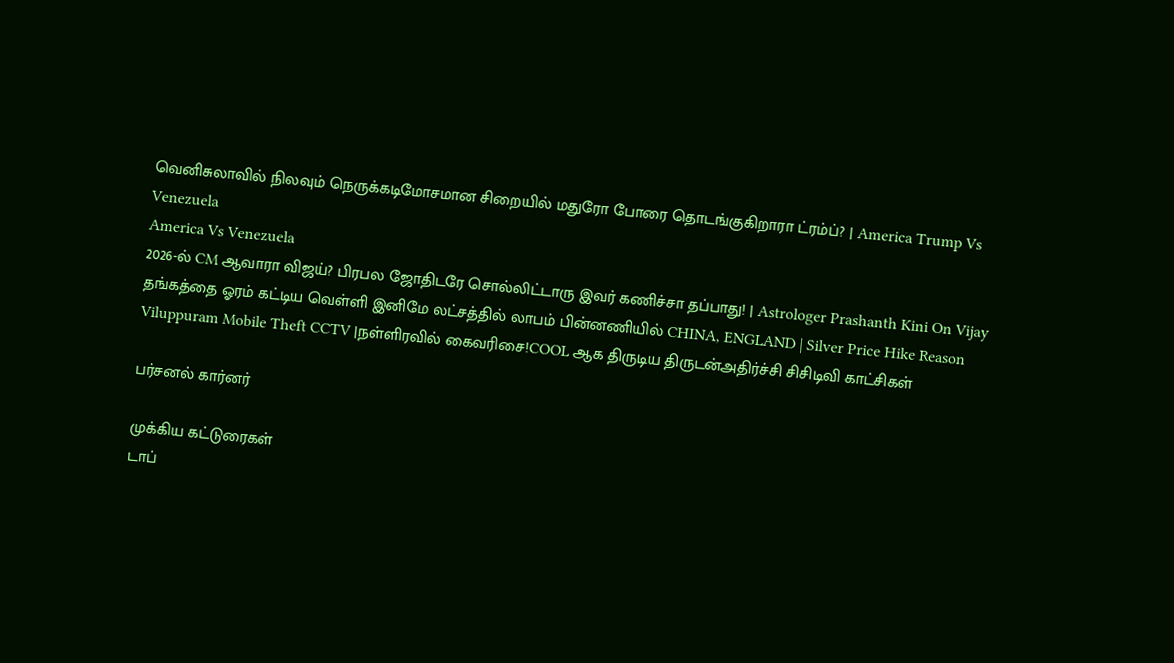வெனிசுலாவில் நிலவும் நெருக்கடிமோசமான சிறையில் மதுரோ போரை தொடங்குகிறாரா ட்ரம்ப்? | America Trump Vs Venezuela
America Vs Venezuela
2026-ல் CM ஆவாரா விஜய்? பிரபல ஜோதிடரே சொல்லிட்டாரு இவர் கணிச்சா தப்பாது! | Astrologer Prashanth Kini On Vijay
தங்கத்தை ஓரம் கட்டிய வெள்ளி இனிமே லட்சத்தில் லாபம் பின்னணியில் CHINA, ENGLAND | Silver Price Hike Reason
Viluppuram Mobile Theft CCTV |நள்ளிரவில் கைவரிசை!COOL ஆக திருடிய திருடன்அதிர்ச்சி சிசிடிவி காட்சிகள்

பர்சனல் கார்னர்

முக்கிய கட்டுரைகள்
டாப்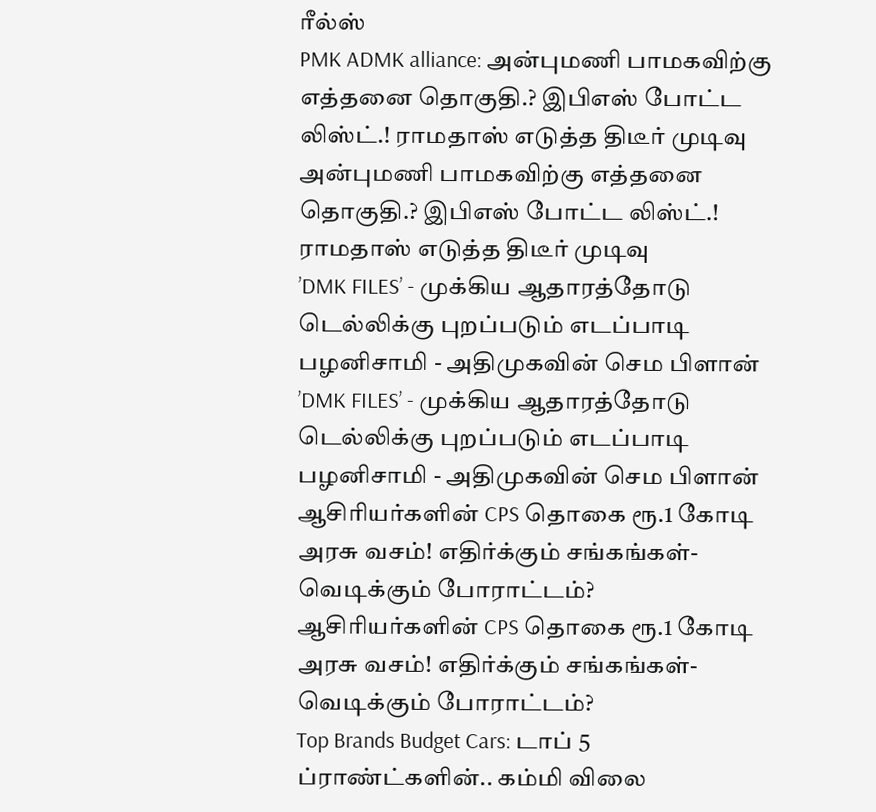ரீல்ஸ்
PMK ADMK alliance: அன்புமணி பாமகவிற்கு எத்தனை தொகுதி.? இபிஎஸ் போட்ட லிஸ்ட்.! ராமதாஸ் எடுத்த திடீர் முடிவு
அன்புமணி பாமகவிற்கு எத்தனை தொகுதி.? இபிஎஸ் போட்ட லிஸ்ட்.! ராமதாஸ் எடுத்த திடீர் முடிவு
’DMK FILES’ - முக்கிய ஆதாரத்தோடு டெல்லிக்கு புறப்படும் எடப்பாடி பழனிசாமி - அதிமுகவின் செம பிளான்
’DMK FILES’ - முக்கிய ஆதாரத்தோடு டெல்லிக்கு புறப்படும் எடப்பாடி பழனிசாமி - அதிமுகவின் செம பிளான்
ஆசிரியர்களின் CPS தொகை ரூ.1 கோடி அரசு வசம்! எதிர்க்கும் சங்கங்கள்- வெடிக்கும் போராட்டம்?
ஆசிரியர்களின் CPS தொகை ரூ.1 கோடி அரசு வசம்! எதிர்க்கும் சங்கங்கள்- வெடிக்கும் போராட்டம்?
Top Brands Budget Cars: டாப் 5 ப்ராண்ட்களின்.. கம்மி விலை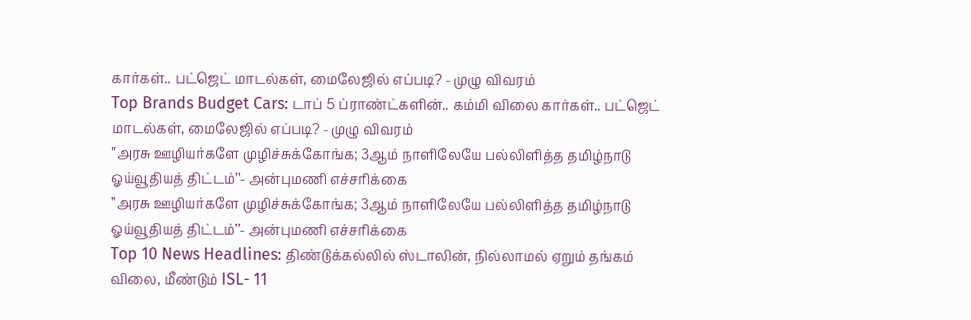கார்கள்.. பட்ஜெட் மாடல்கள், மைலேஜில் எப்படி? - முழு விவரம்
Top Brands Budget Cars: டாப் 5 ப்ராண்ட்களின்.. கம்மி விலை கார்கள்.. பட்ஜெட் மாடல்கள், மைலேஜில் எப்படி? - முழு விவரம்
’’அரசு ஊழியர்களே முழிச்சுக்கோங்க; 3ஆம் நாளிலேயே பல்லிளித்த தமிழ்நாடு ஓய்வூதியத் திட்டம்’’- அன்புமணி எச்சரிக்கை
’’அரசு ஊழியர்களே முழிச்சுக்கோங்க; 3ஆம் நாளிலேயே பல்லிளித்த தமிழ்நாடு ஓய்வூதியத் திட்டம்’’- அன்புமணி எச்சரிக்கை
Top 10 News Headlines: திண்டுக்கல்லில் ஸ்டாலின், நில்லாமல் ஏறும் தங்கம் விலை, மீண்டும் ISL- 11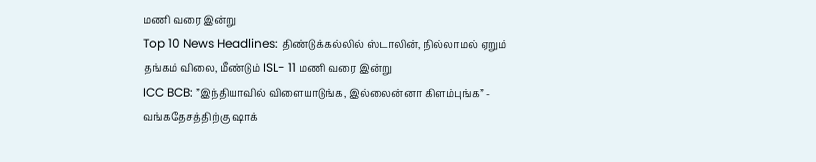மணி வரை இன்று
Top 10 News Headlines: திண்டுக்கல்லில் ஸ்டாலின், நில்லாமல் ஏறும் தங்கம் விலை, மீண்டும் ISL- 11 மணி வரை இன்று
ICC BCB: ”இந்தியாவில் விளையாடுங்க, இல்லைன்னா கிளம்புங்க” - வங்கதேசத்திற்கு ஷாக்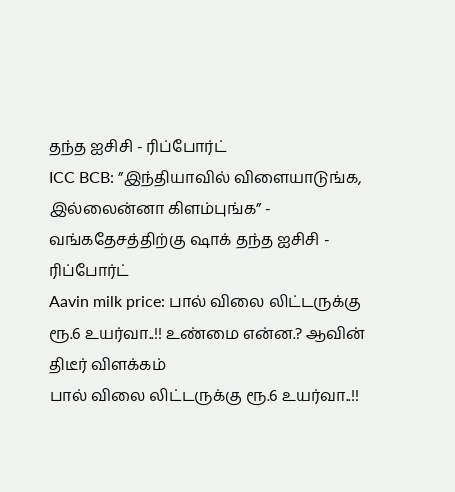தந்த ஐசிசி - ரிப்போர்ட்
ICC BCB: ”இந்தியாவில் விளையாடுங்க, இல்லைன்னா கிளம்புங்க” - வங்கதேசத்திற்கு ஷாக் தந்த ஐசிசி - ரிப்போர்ட்
Aavin milk price: பால் விலை லிட்டருக்கு ரூ.6 உயர்வா..!! உண்மை என்ன.? ஆவின் திடீர் விளக்கம்
பால் விலை லிட்டருக்கு ரூ.6 உயர்வா..!!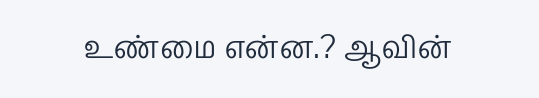உண்மை என்ன.? ஆவின்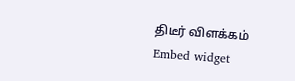திடீர் விளக்கம்
Embed widget